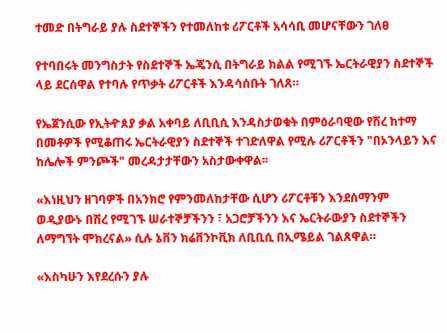ተመድ በትግራይ ያሉ ስደተኞችን የተመለከቱ ሪፖርቶች አሳሳቢ መሆናቸውን ገለፀ

የተባበሩት መንግስታት የስደተኞች ኤጄንሲ በትግራይ ክልል የሚገኙ ኤርትራዊያን ስደተኞች ላይ ደርሰዋል የተባሉ የጥቃት ሪፖርቶች እንዳሳሰቡት ገለጸ።

የኤጀንሲው የኢትዯጰያ ቃል አቀባይ ለቢቢሲ እንዳስታወቁት በምዕራባዊው የሽረ ከተማ በመቶዎች የሚቆጠሩ ኤርትራዊያን ስደተኞች ተገድለዋል የሚሉ ሪፖርቶችን "በኦንላይን እና ከሌሎች ምንጮች" መረዳታታቸውን አስታውቀዋል፡፡

«እነዚህን ዘገባዎች በአንክሮ የምንመለከታቸው ሲሆን ሪፖርቶቹን እንደሰማንም ወዲያውኑ በሽረ የሚገኙ ሠራተኞቻችንን ፣ አጋሮቻችንን እና ኤርትራውያን ስደተኞችን ለማግኘት ሞክረናል» ሲሉ ኔቨን ክሬቨንኮቪክ ለቢቢሲ በኢሜይል ገልጸዋል።

«እስካሁን እየደረሱን ያሉ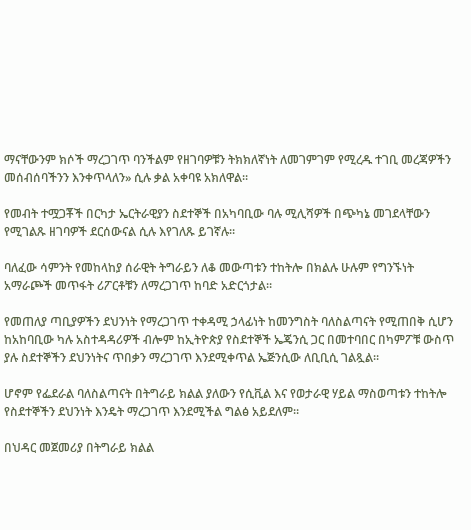ማናቸውንም ክሶች ማረጋገጥ ባንችልም የዘገባዎቹን ትክክለኛነት ለመገምገም የሚረዱ ተገቢ መረጃዎችን መሰብሰባችንን እንቀጥላለን» ሲሉ ቃል አቀባዩ አክለዋል።

የመብት ተሟጋቾች በርካታ ኤርትራዊያን ስደተኞች በአካባቢው ባሉ ሚሊሻዎች በጭካኔ መገደላቸውን የሚገልጹ ዘገባዎች ደርሰውናል ሲሉ እየገለጹ ይገኛሉ።

ባለፈው ሳምንት የመከላከያ ሰራዊት ትግራይን ለቆ መውጣቱን ተከትሎ በክልሉ ሁሉም የግንኙነት አማራጮች መጥፋት ሪፖርቶቹን ለማረጋገጥ ከባድ አድርጎታል።

የመጠለያ ጣቢያዎችን ደህንነት የማረጋገጥ ተቀዳሚ ኃላፊነት ከመንግስት ባለስልጣናት የሚጠበቅ ሲሆን ከአከባቢው ካሉ አስተዳዳሪዎች ብሎም ከኢትዮጵያ የስደተኞች ኤጄንሲ ጋር በመተባበር በካምፖቹ ውስጥ ያሉ ስደተኞችን ደህንነትና ጥበቃን ማረጋገጥ እንደሚቀጥል ኤጅንሲው ለቢቢሲ ገልጿል።

ሆኖም የፌደራል ባለስልጣናት በትግራይ ክልል ያለውን የሲቪል እና የወታራዊ ሃይል ማስወጣቱን ተከትሎ የስደተኞችን ደህንነት እንዴት ማረጋገጥ እንደሚችል ግልፅ አይደለም።

በህዳር መጀመሪያ በትግራይ ክልል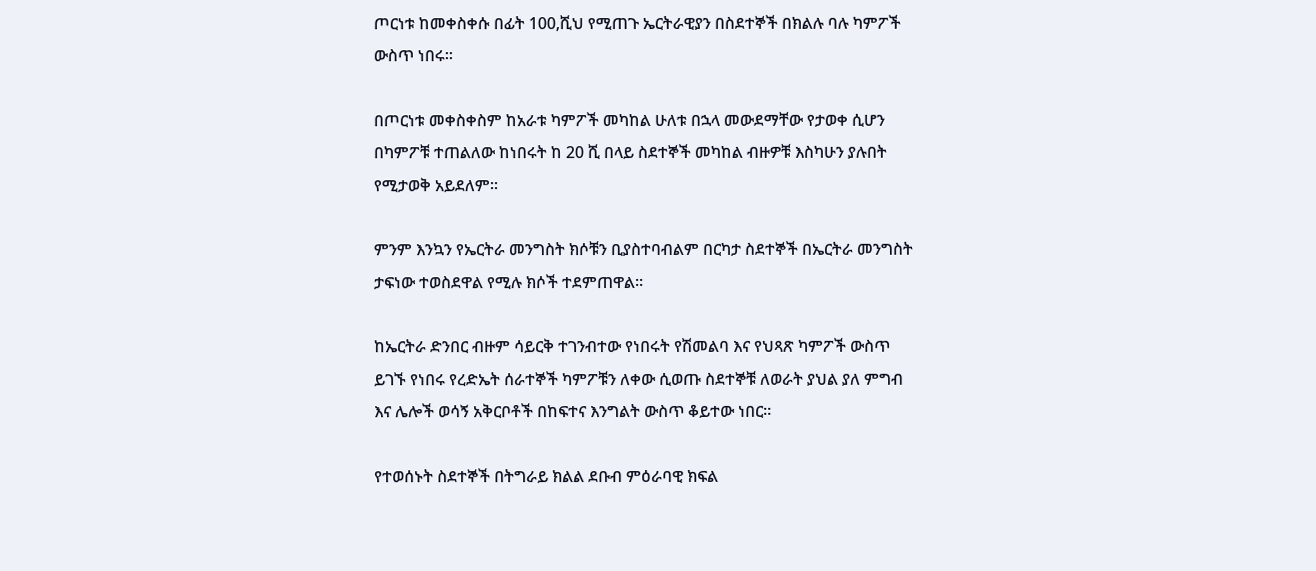ጦርነቱ ከመቀስቀሱ በፊት 100,ሺህ የሚጠጉ ኤርትራዊያን በስደተኞች በክልሉ ባሉ ካምፖች ውስጥ ነበሩ።

በጦርነቱ መቀስቀስም ከአራቱ ካምፖች መካከል ሁለቱ በኋላ መውደማቸው የታወቀ ሲሆን በካምፖቹ ተጠልለው ከነበሩት ከ 20 ሺ በላይ ስደተኞች መካከል ብዙዎቹ እስካሁን ያሉበት የሚታወቅ አይደለም፡፡

ምንም እንኳን የኤርትራ መንግስት ክሶቹን ቢያስተባብልም በርካታ ስደተኞች በኤርትራ መንግስት ታፍነው ተወስደዋል የሚሉ ክሶች ተደምጠዋል።

ከኤርትራ ድንበር ብዙም ሳይርቅ ተገንብተው የነበሩት የሽመልባ እና የህጻጽ ካምፖች ውስጥ ይገኙ የነበሩ የረድኤት ሰራተኞች ካምፖቹን ለቀው ሲወጡ ስደተኞቹ ለወራት ያህል ያለ ምግብ እና ሌሎች ወሳኝ አቅርቦቶች በከፍተና እንግልት ውስጥ ቆይተው ነበር።

የተወሰኑት ስደተኞች በትግራይ ክልል ደቡብ ምዕራባዊ ክፍል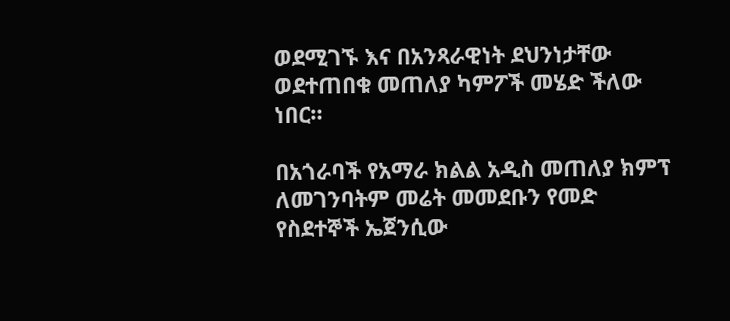ወደሚገኙ እና በአንጻራዊነት ደህንነታቸው ወደተጠበቁ መጠለያ ካምፖች መሄድ ችለው ነበር።

በአጎራባች የአማራ ክልል አዲስ መጠለያ ክምፕ ለመገንባትም መሬት መመደቡን የመድ የስደተኞች ኤጀንሲው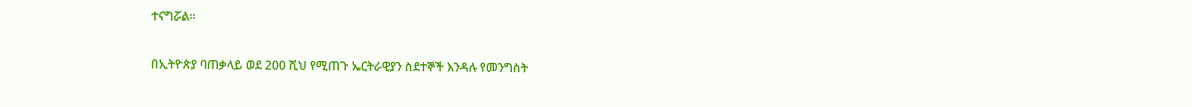ተናግሯል።

በኢትዮጵያ ባጠቃላይ ወደ 200 ሺህ የሚጠጉ ኤርትራዊያን ስደተኞች እንዳሉ የመንግስት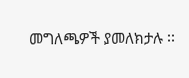መግለጫዎች ያመለክታሉ ፡፡